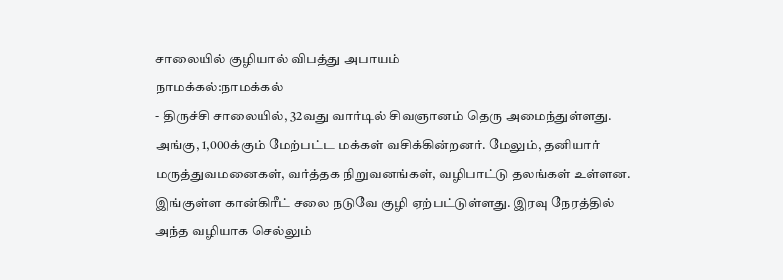சாலையில் குழியால் விபத்து அபாயம்
நாமக்கல்:நாமக்கல்
- திருச்சி சாலையில், 32வது வார்டில் சிவஞானம் தெரு அமைந்துள்ளது.
அங்கு, 1,000க்கும் மேற்பட்ட மக்கள் வசிக்கின்றனர். மேலும், தனியார்
மருத்துவமனைகள், வர்த்தக நிறுவனங்கள், வழிபாட்டு தலங்கள் உள்ளன.
இங்குள்ள கான்கிரீட் சலை நடுவே குழி ஏற்பட்டுள்ளது. இரவு நேரத்தில்
அந்த வழியாக செல்லும்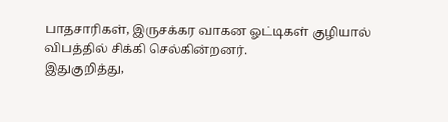பாதசாரிகள், இருசக்கர வாகன ஓட்டிகள் குழியால்
விபத்தில் சிக்கி செல்கின்றனர்.
இதுகுறித்து,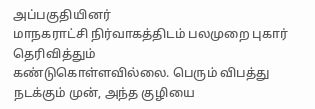அப்பகுதியினர்
மாநகராட்சி நிர்வாகத்திடம் பலமுறை புகார் தெரிவித்தும்
கண்டுகொள்ளவில்லை. பெரும் விபத்து நடக்கும் முன், அந்த குழியை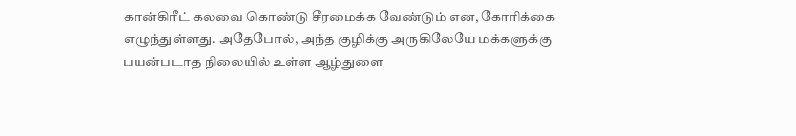கான்கிரீட் கலவை கொண்டு சீரமைக்க வேண்டும் என, கோரிக்கை
எழுந்துள்ளது. அதேபோல், அந்த குழிக்கு அருகிலேயே மக்களுக்கு
பயன்படாத நிலையில் உள்ள ஆழ்துளை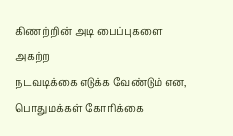கிணற்றின் அடி பைப்புகளை அகற்ற
நடவடிக்கை எடுக்க வேண்டும் என, பொதுமக்கள் கோரிக்கை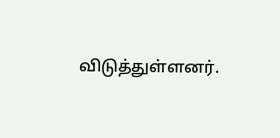விடுத்துள்ளனர்.